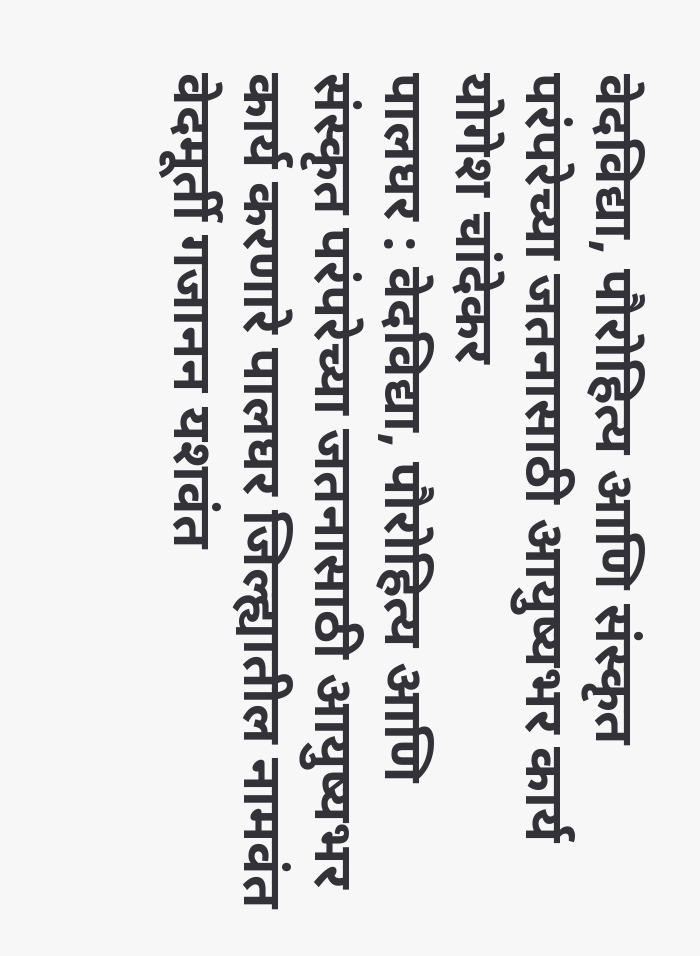वेदविद्या, पौरोहित्य आणि संस्कृत परंपरेच्या जतनासाठी आयुष्यभर कार्य
योगेश चांदेकर
पालघर : वेदविद्या, पौरोहित्य आणि संस्कृत परंपरेच्या जतनासाठी आयुष्यभर कार्य करणारे पालघर जिल्ह्यातील नामवंत वेदमूर्ती गजानन यशवंत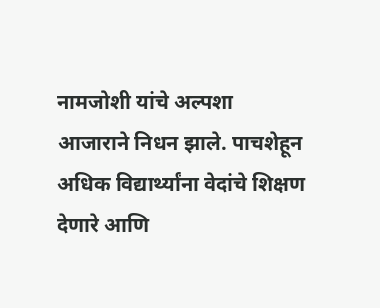नामजोशी यांचे अल्पशा आजाराने निधन झाले. पाचशेहून अधिक विद्यार्थ्यांना वेदांचे शिक्षण देणारे आणि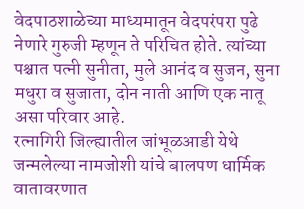वेदपाठशाळेच्या माध्यमातून वेदपरंपरा पुढे नेणारे गुरुजी म्हणून ते परिचित होते. त्यांच्या पश्चात पत्नी सुनीता, मुले आनंद व सुजन, सुना मधुरा व सुजाता, दोन नाती आणि एक नातू असा परिवार आहे.
रत्नागिरी जिल्ह्यातील जांभूळआडी येथे जन्मलेल्या नामजोशी यांचे बालपण धार्मिक वातावरणात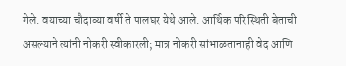गेले. वयाच्या चौदाव्या वर्षी ते पालघर येथे आले. आर्थिक परिस्थिती बेताची असल्याने त्यांनी नोकरी स्वीकारली; मात्र नोकरी सांभाळतानाही वेद आणि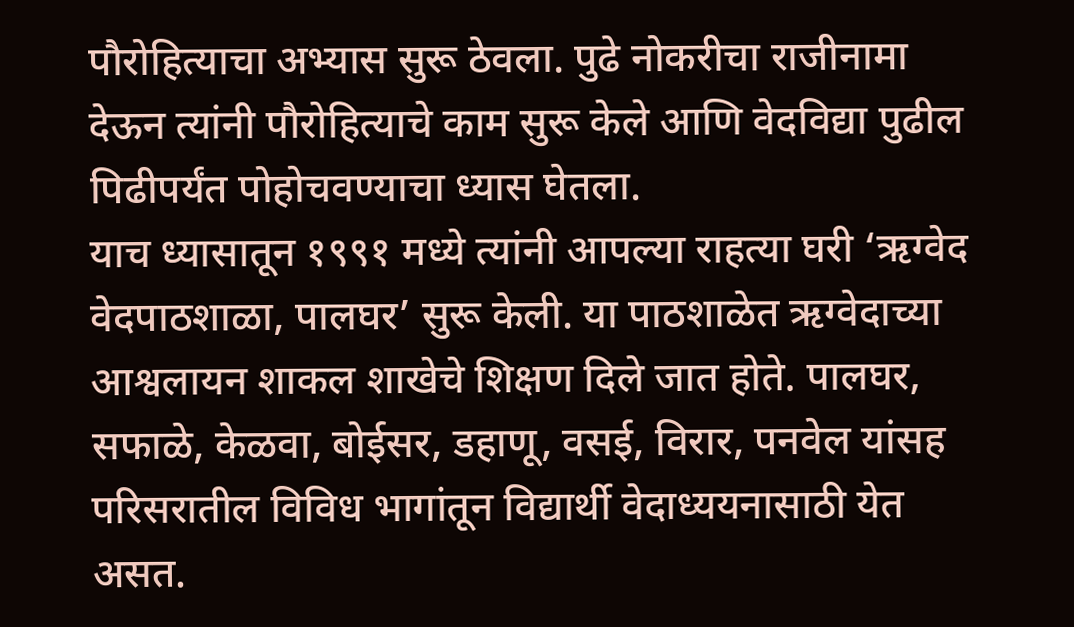पौरोहित्याचा अभ्यास सुरू ठेवला. पुढे नोकरीचा राजीनामा देऊन त्यांनी पौरोहित्याचे काम सुरू केले आणि वेदविद्या पुढील पिढीपर्यंत पोहोचवण्याचा ध्यास घेतला.
याच ध्यासातून १९९१ मध्ये त्यांनी आपल्या राहत्या घरी ‘ऋग्वेद वेदपाठशाळा, पालघर’ सुरू केली. या पाठशाळेत ऋग्वेदाच्या आश्वलायन शाकल शाखेचे शिक्षण दिले जात होते. पालघर, सफाळे, केळवा, बोईसर, डहाणू, वसई, विरार, पनवेल यांसह परिसरातील विविध भागांतून विद्यार्थी वेदाध्ययनासाठी येत असत.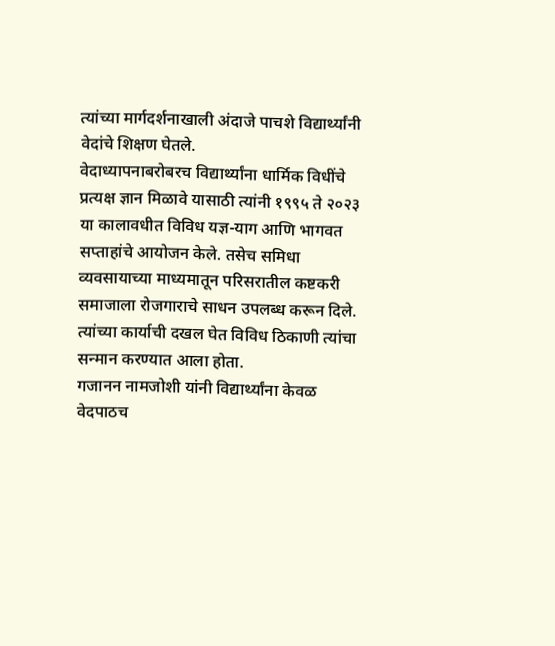त्यांच्या मार्गदर्शनाखाली अंदाजे पाचशे विद्यार्थ्यांनी वेदांचे शिक्षण घेतले.
वेदाध्यापनाबरोबरच विद्यार्थ्यांना धार्मिक विधींचे प्रत्यक्ष ज्ञान मिळावे यासाठी त्यांनी १९९५ ते २०२३ या कालावधीत विविध यज्ञ-याग आणि भागवत सप्ताहांचे आयोजन केले. तसेच समिधा व्यवसायाच्या माध्यमातून परिसरातील कष्टकरी समाजाला रोजगाराचे साधन उपलब्ध करून दिले. त्यांच्या कार्याची दखल घेत विविध ठिकाणी त्यांचा सन्मान करण्यात आला होता.
गजानन नामजोशी यांनी विद्यार्थ्यांना केवळ वेदपाठच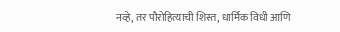नव्हे, तर पौरोहित्याची शिस्त, धार्मिक विधी आणि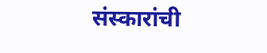संस्कारांची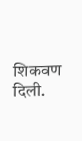शिकवण दिली.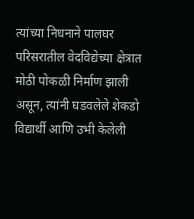त्यांच्या निधनाने पालघर परिसरातील वेदविद्येच्या क्षेत्रात मोठी पोकळी निर्माण झाली असून, त्यांनी घडवलेले शेकडो विद्यार्थी आणि उभी केलेली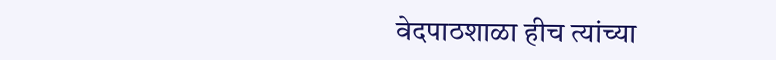वेदपाठशाळा हीच त्यांच्या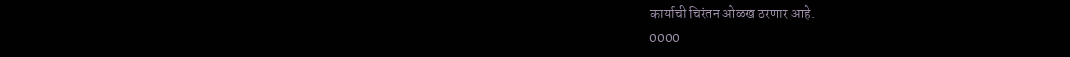कार्याची चिरंतन ओळख ठरणार आहे.
0000